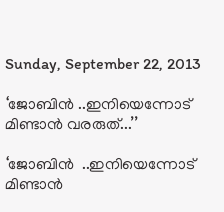Sunday, September 22, 2013

‘ജോബിന്‍ ..ഇനിയെന്നോട് മിണ്ടാന്‍ വരരുത്...’’

‘ജോബിന്‍  ..ഇനിയെന്നോട് മിണ്ടാന്‍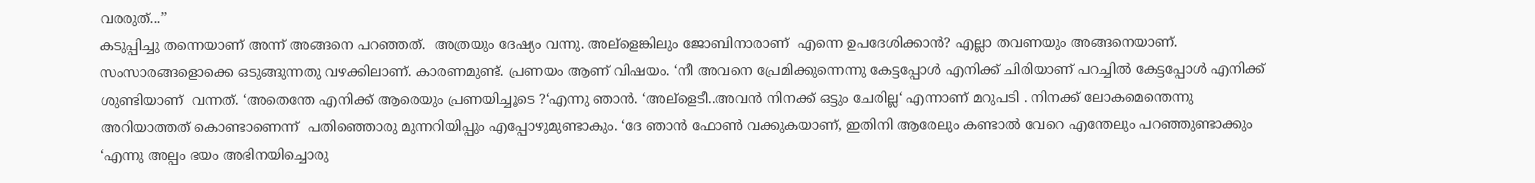വരരുത്...’’
കടുപ്പിച്ചു തന്നെയാണ് അന്ന് അങ്ങനെ പറഞ്ഞത്.  അത്രയും ദേഷ്യം വന്നു. അല്ളെങ്കിലും ജോബിനാരാണ്  എന്നെ ഉപദേശിക്കാന്‍? എല്ലാ തവണയും അങ്ങനെയാണ്. സംസാരങ്ങളൊക്കെ ഒടുങ്ങുന്നതു വഴക്കിലാണ്. കാരണമുണ്ട്. പ്രണയം ആണ് വിഷയം. ‘നീ അവനെ പ്രേമിക്കുന്നെന്നു കേട്ടപ്പോള്‍ എനിക്ക് ചിരിയാണ് പറച്ചില്‍ കേട്ടപ്പോള്‍ എനിക്ക് ശുണ്ടിയാണ്  വന്നത്. ‘അതെന്തേ എനിക്ക് ആരെയും പ്രണയിച്ചൂടെ ?‘എന്നു ഞാന്‍. ‘അല്ളെടീ..അവന്‍ നിനക്ക് ഒട്ടും ചേരില്ല‘ എന്നാണ് മറുപടി . നിനക്ക് ലോകമെന്തെന്നു അറിയാത്തത് കൊണ്ടാണെന്ന്  പതിഞ്ഞൊരു മുന്നറിയിപ്പും എപ്പോഴുമുണ്ടാകും. ‘ദേ ഞാന്‍ ഫോണ്‍ വക്കുകയാണ്, ഇതിനി ആരേലും കണ്ടാല്‍ വേറെ എന്തേലും പറഞ്ഞുണ്ടാക്കും ‘എന്നു അല്പം ഭയം അഭിനയിച്ചൊരു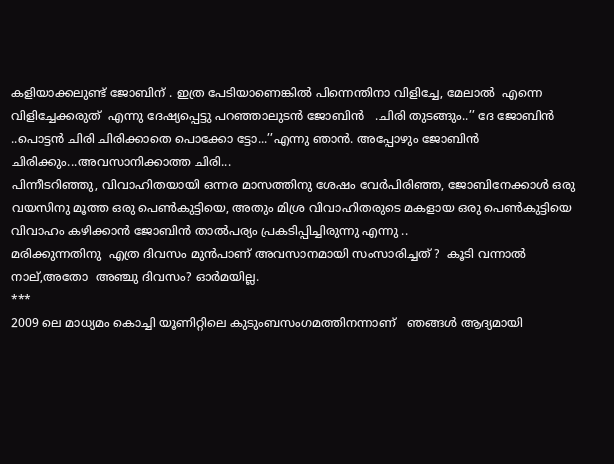കളിയാക്കലുണ്ട് ജോബിന് . ഇത്ര പേടിയാണെങ്കില്‍ പിന്നെന്തിനാ വിളിച്ചേ, മേലാല്‍  എന്നെ വിളിച്ചേക്കരുത്  എന്നു ദേഷ്യപ്പെട്ടു പറഞ്ഞാലുടന്‍ ജോബിന്‍   .ചിരി തുടങ്ങും..’’ ദേ ജോബിന്‍ ..പൊട്ടന്‍ ചിരി ചിരിക്കാതെ പൊക്കോ ട്ടോ...’’എന്നു ഞാന്‍. അപ്പോഴും ജോബിന്‍ ചിരിക്കും...അവസാനിക്കാത്ത ചിരി...
പിന്നീടറിഞ്ഞു, വിവാഹിതയായി ഒന്നര മാസത്തിനു ശേഷം വേര്‍പിരിഞ്ഞ, ജോബിനേക്കാള്‍ ഒരു വയസിനു മൂത്ത ഒരു പെണ്‍കുട്ടിയെ, അതും മിശ്ര വിവാഹിതരുടെ മകളായ ഒരു പെണ്‍കുട്ടിയെ  വിവാഹം കഴിക്കാന്‍ ജോബിന്‍ താല്‍പര്യം പ്രകടിപ്പിച്ചിരുന്നു എന്നു ..
മരിക്കുന്നതിനു  എത്ര ദിവസം മുന്‍പാണ് അവസാനമായി സംസാരിച്ചത് ?  കൂടി വന്നാല്‍ നാല്,അതോ  അഞ്ചു ദിവസം? ഓര്‍മയില്ല.
***
2009 ലെ മാധ്യമം കൊച്ചി യൂണിറ്റിലെ കുടുംബസംഗമത്തിനന്നാണ്   ഞങ്ങള്‍ ആദ്യമായി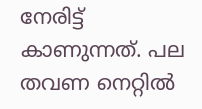നേരിട്ട് കാണുന്നത്. പല തവണ നെറ്റില്‍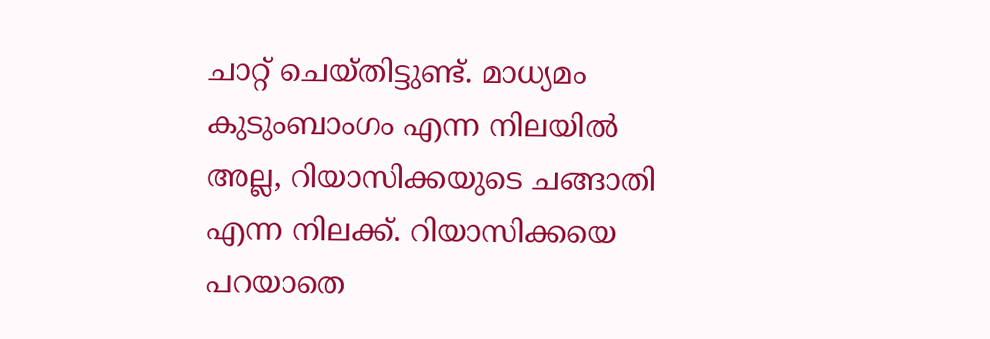ചാറ്റ് ചെയ്തിട്ടുണ്ട്. മാധ്യമം കുടുംബാംഗം എന്ന നിലയില്‍ അല്ല, റിയാസിക്കയുടെ ചങ്ങാതി എന്ന നിലക്ക്. റിയാസിക്കയെ പറയാതെ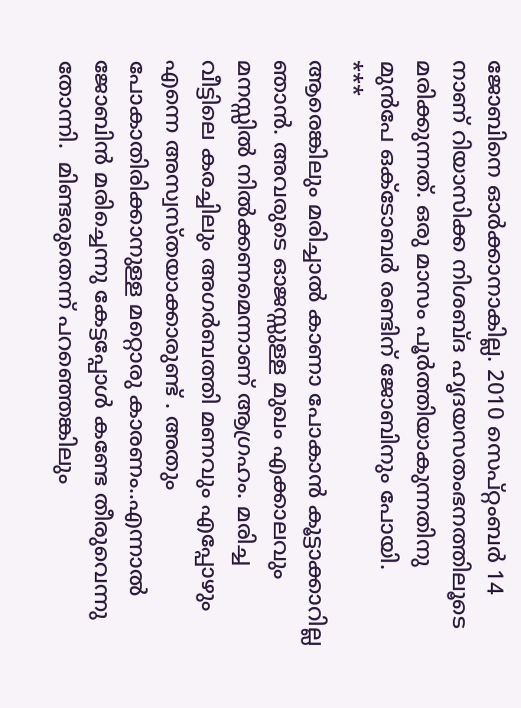ജോബിനെ ഓര്‍ക്കാനാകില്ല. 2010 സെപ്റ്റംബര്‍ 14 നാണ് റിയാസിക്ക നിശബ്ദ ഹൃദയസതംഭനത്തിലൂടെ  മരിക്കുന്നത്. ഒരു മാസം പൂര്‍ത്തിയാകുന്നതിനു  മുന്‍പേ ഒക്ടോബര്‍ രണ്ടിന് ജോബിനും പോയി.
***
ആരെങ്കിലും മരിച്ചാല്‍ കാണാ പോകാന്‍ കൂട്ടാക്കാറില്ല ഞാന്‍. അവരുടെ ഓജസ്സുള്ള മുഖം എക്കാലവും മനസ്സില്‍ നില്‍ക്കണമെന്നാണ് ആഗ്രഹം. മരിച്ച വീട്ടിലെ കരച്ചിലും അഗര്‍ബത്തി മണവും എപ്പോഴും എന്നെ അസ്വസ്തയാക്കാരുണ്ട് . അതും പോകാതിരിക്കാനുള്ള മറ്റൊരു കാരണം..എന്നാല്‍ ജോബിന്‍ മരിച്ചെന്നു കേട്ടപ്പോള്‍ കണ്ടേ തീരുവെന്നു തോന്നി.  മിണ്ടരുതെന്ന് പറഞ്ഞെങ്കിലും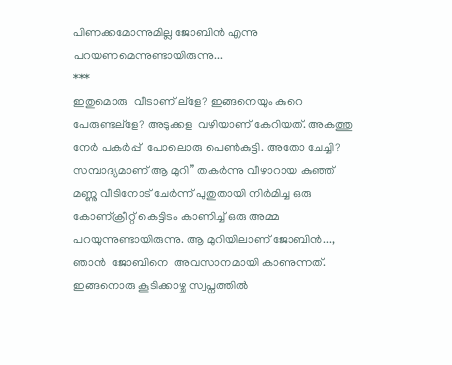പിണക്കമോന്നുമില്ല ജോബിന്‍ എന്നു പറയണമെന്നുണ്ടായിരുന്നു...
***
ഇതുമൊരു  വീടാണ് ല്ളേ? ഇങ്ങനെയും കുറെ പേരുണ്ടല്ളേ? അടുക്കള  വഴിയാണ് കേറിയത്. അകത്തു  നേര്‍ പകര്‍പ്പ്  പോലൊരു പെണ്‍കുട്ടി. അതോ ചേച്ചി? സമ്പാദ്യമാണ് ആ മുറി’’ തകര്‍ന്നു വീഴാറായ കുഞ്ഞ് മണ്ണു വീടിനോട് ചേര്‍ന്ന് പുതുതായി നിര്‍മിച്ച ഒരു കോണ്ക്രീറ്റ് കെട്ടിടം കാണിച്ച് ഒരു അമ്മ പറയുന്നുണ്ടായിരുന്നു. ആ മുറിയിലാണ് ജോബിന്‍..., ഞാന്‍  ജോബിനെ  അവസാനമായി കാണുന്നത്. ഇങ്ങനൊരു കൂടിക്കാഴ്ച സ്വപ്നത്തില്‍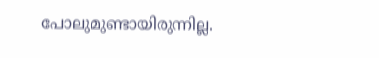പോലുമുണ്ടായിരുന്നില്ല.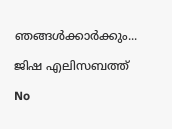ഞങ്ങള്‍ക്കാര്‍ക്കും...

ജിഷ എലിസബത്ത്

No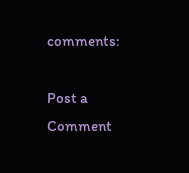comments:

Post a Comment